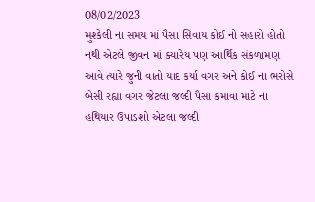08/02/2023
મુશ્કેલી ના સમય માં પૈસા સિવાય કોઈ નો સહારો હોતો નથી એટલે જીવન માં ક્યારેય પણ આર્થિક સંકળામણ આવે ત્યારે જુની વાતો યાદ કર્યા વગર અને કોઈ ના ભરોસે બેસી રહ્યા વગર જેટલા જલ્દી પૈસા કમાવા માટે ના હથિયાર ઉપાડશો એટલા જલ્દી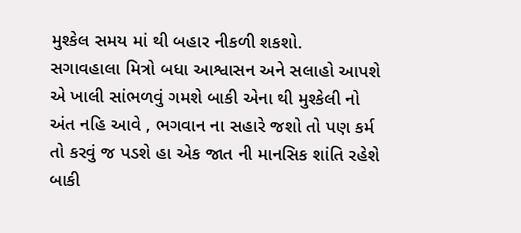મુશ્કેલ સમય માં થી બહાર નીકળી શકશો.
સગાવહાલા મિત્રો બધા આશ્વાસન અને સલાહો આપશે એ ખાલી સાંભળવું ગમશે બાકી એના થી મુશ્કેલી નો અંત નહિ આવે , ભગવાન ના સહારે જશો તો પણ કર્મ તો કરવું જ પડશે હા એક જાત ની માનસિક શાંતિ રહેશે બાકી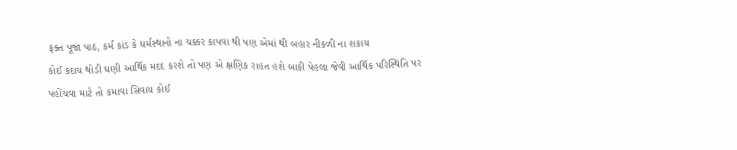ફક્ત પૂજા પાઠ, કર્મ કાંડ કે ધર્મસ્થાનો ના ચક્કર કાપવા થી પણ એમાં થી બહાર નીકળી ના શકાય
કોઈ કદાચ થોડી ઘણી આર્થિક મદદ કરશે તો પણ એ ક્ષણિક રાહત હશે બાકી પેહલા જેવી આર્થિક પરિસ્થિતિ પર પહોંચવા માટે તો કમાવા સિવાય કોઈ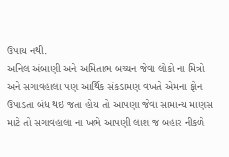ઉપાય નથી.
અનિલ અંબાણી અને અમિતાભ બચ્ચન જેવા લોકો ના મિત્રો અને સગાવહાલા પણ આર્થિક સંકડામણ વખતે એમના ફોન ઉપાડતા બંધ થઇ જતા હોય તો આપણા જેવા સામાન્ય માણસ માટે તો સગાવહાલા ના ખભે આપણી લાશ જ બહાર નીકળે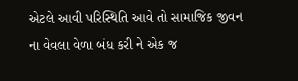એટલે આવી પરિસ્થિતિ આવે તો સામાજિક જીવન ના વેવલા વેળા બંધ કરી ને એક જ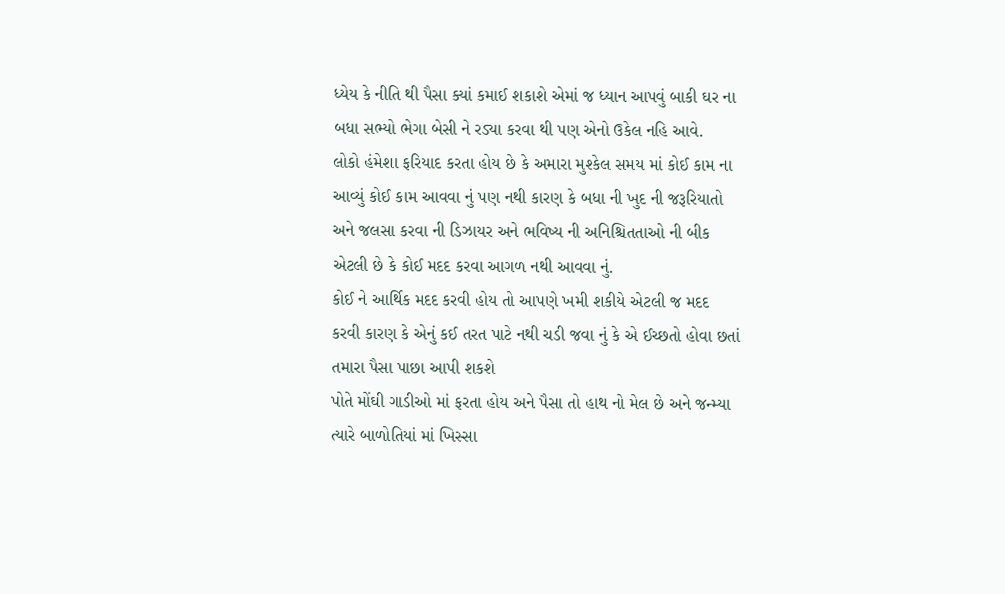ધ્યેય કે નીતિ થી પૈસા ક્યાં કમાઈ શકાશે એમાં જ ધ્યાન આપવું બાકી ઘર ના બધા સભ્યો ભેગા બેસી ને રડ્યા કરવા થી પણ એનો ઉકેલ નહિ આવે.
લોકો હંમેશા ફરિયાદ કરતા હોય છે કે અમારા મુશ્કેલ સમય માં કોઈ કામ ના આવ્યું કોઈ કામ આવવા નું પણ નથી કારણ કે બધા ની ખુદ ની જરૂરિયાતો અને જલસા કરવા ની ડિઝાયર અને ભવિષ્ય ની અનિશ્ચિતતાઓ ની બીક એટલી છે કે કોઈ મદદ કરવા આગળ નથી આવવા નું.
કોઈ ને આર્થિક મદદ કરવી હોય તો આપણે ખમી શકીયે એટલી જ મદદ કરવી કારણ કે એનું કઈ તરત પાટે નથી ચડી જવા નું કે એ ઈચ્છતો હોવા છતાં તમારા પૈસા પાછા આપી શકશે
પોતે મોંઘી ગાડીઓ માં ફરતા હોય અને પૈસા તો હાથ નો મેલ છે અને જન્મ્યા ત્યારે બાળોતિયાં માં ખિસ્સા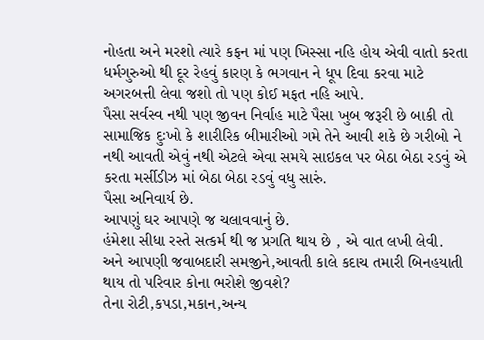નોહતા અને મરશો ત્યારે કફન માં પણ ખિસ્સા નહિ હોય એવી વાતો કરતા ધર્મગુરુઓ થી દૂર રેહવું કારણ કે ભગવાન ને ધૂપ દિવા કરવા માટે અગરબત્તી લેવા જશો તો પણ કોઈ મફત નહિ આપે.
પૈસા સર્વસ્વ નથી પણ જીવન નિર્વાહ માટે પૈસા ખુબ જરૂરી છે બાકી તો સામાજિક દુઃખો કે શારીરિક બીમારીઓ ગમે તેને આવી શકે છે ગરીબો ને નથી આવતી એવું નથી એટલે એવા સમયે સાઇકલ પર બેઠા બેઠા રડવું એ કરતા મર્સીડીઝ માં બેઠા બેઠા રડવું વધુ સારું.
પૈસા અનિવાર્ય છે.
આપણું ઘર આપણે જ ચલાવવાનું છે.
હંમેશા સીધા રસ્તે સત્કર્મ થી જ પ્રગતિ થાય છે , એ વાત લખી લેવી.
અને આપણી જવાબદારી સમજીને,આવતી કાલે કદાચ તમારી બિનહયાતી થાય તો પરિવાર કોના ભરોશે જીવશે?
તેના રોટી,કપડા,મકાન,અન્ય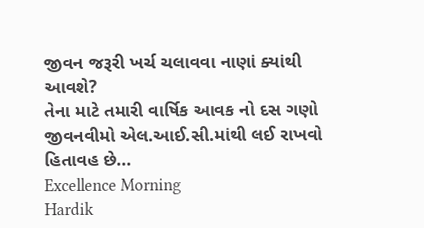જીવન જરૂરી ખર્ચ ચલાવવા નાણાં ક્યાંથી આવશે?
તેના માટે તમારી વાર્ષિક આવક નો દસ ગણો જીવનવીમો એલ.આઈ.સી.માંથી લઈ રાખવો હિતાવહ છે...
Excellence Morning
Hardik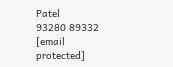Patel
93280 89332
[email protected]